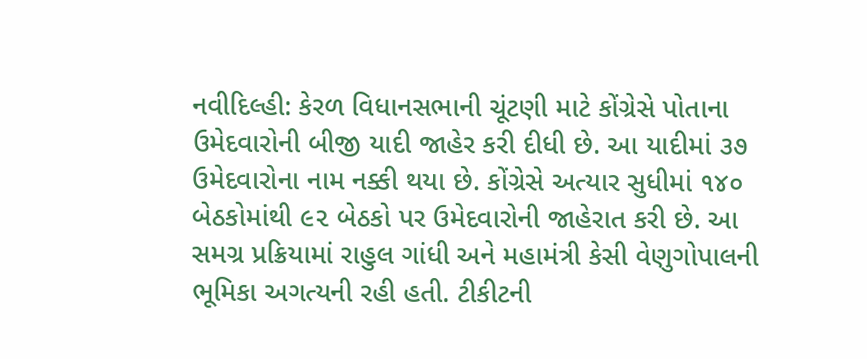નવીદિલ્હી: કેરળ વિધાનસભાની ચૂંટણી માટે કોંગ્રેસે પોતાના ઉમેદવારોની બીજી યાદી જાહેર કરી દીધી છે. આ યાદીમાં ૩૭ ઉમેદવારોના નામ નક્કી થયા છે. કોંગ્રેસે અત્યાર સુધીમાં ૧૪૦ બેઠકોમાંથી ૯૨ બેઠકો પર ઉમેદવારોની જાહેરાત કરી છે. આ સમગ્ર પ્રક્રિયામાં રાહુલ ગાંધી અને મહામંત્રી કેસી વેણુગોપાલની ભૂમિકા અગત્યની રહી હતી. ટીકીટની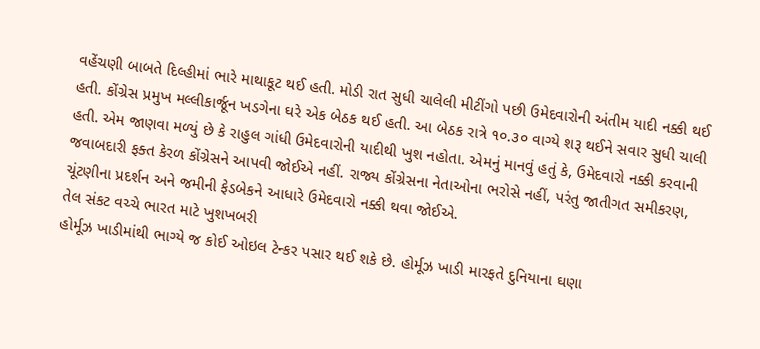વહેંચણી બાબતે દિલ્હીમાં ભારે માથાકૂટ થઈ હતી. મોડી રાત સુધી ચાલેલી મીટીંગો પછી ઉમેદવારોની અંતીમ યાદી નક્કી થઈ હતી. કોંગ્રેસ પ્રમુખ મલ્લીકાર્જૂન ખડગેના ઘરે એક બેઠક થઈ હતી. આ બેઠક રાત્રે ૧૦.૩૦ વાગ્યે શરૂ થઈને સવાર સુધી ચાલી હતી. એમ જાણવા મળ્યું છે કે રાહુલ ગાંધી ઉમેદવારોની યાદીથી ખુશ નહોતા. એમનું માનવું હતું કે, ઉમેદવારો નક્કી કરવાની જવાબદારી ફક્ત કેરળ કોંગ્રેસને આપવી જોઈએ નહીં. રાજ્ય કોંગ્રેસના નેતાઓના ભરોસે નહીં, પરંતુ જાતીગત સમીકરણ, ચૂંટણીના પ્રદર્શન અને જમીની ફેડબેકને આધારે ઉમેદવારો નક્કી થવા જોઈએ.
તેલ સંકટ વચ્ચે ભારત માટે ખુશખબરી
હોર્મૂઝ ખાડીમાંથી ભાગ્યે જ કોઈ ઓઇલ ટેન્કર પસાર થઈ શકે છે. હોર્મૂઝ ખાડી મારફતે દુનિયાના ઘણા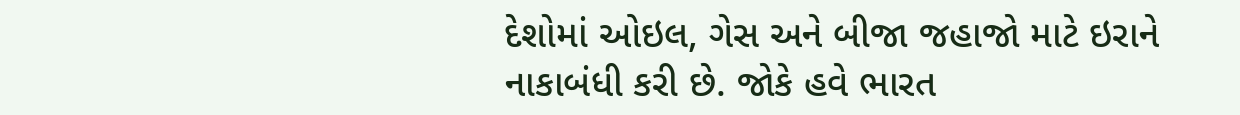દેશોમાં ઓઇલ, ગેસ અને બીજા જહાજો માટે ઇરાને નાકાબંધી કરી છે. જોકે હવે ભારત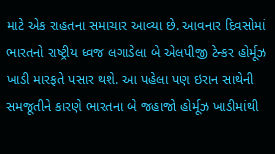માટે એક રાહતના સમાચાર આવ્યા છે. આવનાર દિવસોમાં ભારતનો રાષ્ટ્રીય ધ્વજ લગાડેલા બે એલપીજી ટેન્કર હોર્મૂઝ ખાડી મારફતે પસાર થશે. આ પહેલા પણ ઇરાન સાથેની સમજૂતીને કારણે ભારતના બે જહાજો હોર્મૂઝ ખાડીમાંથી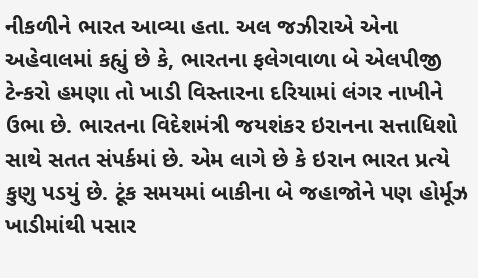નીકળીને ભારત આવ્યા હતા. અલ જઝીરાએ એના અહેવાલમાં કહ્યું છે કે, ભારતના ફલેગવાળા બે એલપીજી ટેન્કરો હમણા તો ખાડી વિસ્તારના દરિયામાં લંગર નાખીને ઉભા છે. ભારતના વિદેશમંત્રી જયશંકર ઇરાનના સત્તાધિશો સાથે સતત સંપર્કમાં છે. એમ લાગે છે કે ઇરાન ભારત પ્રત્યે કુણુ પડયું છે. ટૂંક સમયમાં બાકીના બે જહાજોને પણ હોર્મૂઝ ખાડીમાંથી પસાર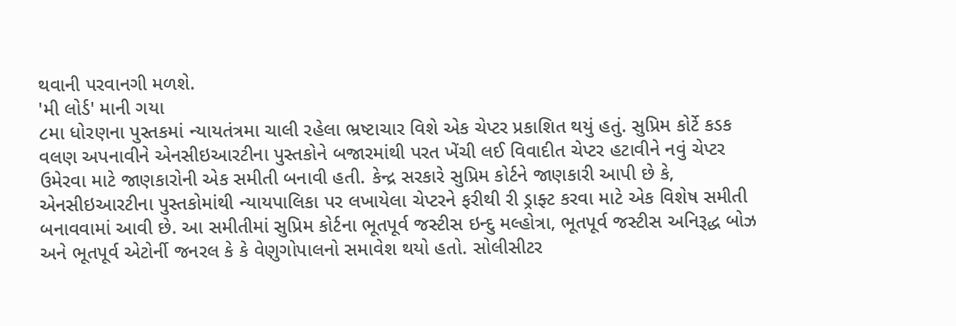થવાની પરવાનગી મળશે.
'મી લોર્ડ' માની ગયા
૮મા ધોરણના પુસ્તકમાં ન્યાયતંત્રમા ચાલી રહેલા ભ્રષ્ટાચાર વિશે એક ચેપ્ટર પ્રકાશિત થયું હતું. સુપ્રિમ કોર્ટે કડક વલણ અપનાવીને એનસીઇઆરટીના પુસ્તકોને બજારમાંથી પરત ખેંચી લઈ વિવાદીત ચેપ્ટર હટાવીને નવું ચેપ્ટર ઉમેરવા માટે જાણકારોની એક સમીતી બનાવી હતી. કેન્દ્ર સરકારે સુપ્રિમ કોર્ટને જાણકારી આપી છે કે, એનસીઇઆરટીના પુસ્તકોમાંથી ન્યાયપાલિકા પર લખાયેલા ચેપ્ટરને ફરીથી રી ડ્રાફ્ટ કરવા માટે એક વિશેષ સમીતી બનાવવામાં આવી છે. આ સમીતીમાં સુપ્રિમ કોર્ટના ભૂતપૂર્વ જસ્ટીસ ઇન્દુ મલ્હોત્રા, ભૂતપૂર્વ જસ્ટીસ અનિરૂદ્ધ બોઝ અને ભૂતપૂર્વ એટોર્ની જનરલ કે કે વેણુગોપાલનો સમાવેશ થયો હતો. સોલીસીટર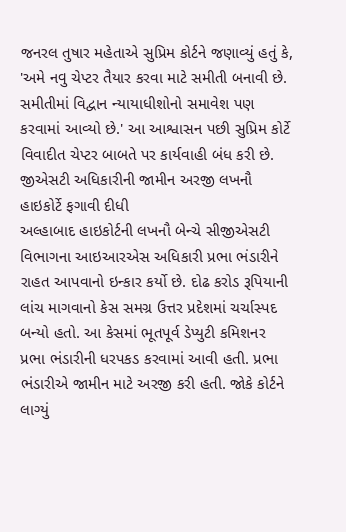જનરલ તુષાર મહેતાએ સુપ્રિમ કોર્ટને જણાવ્યું હતું કે, 'અમે નવુ ચેપ્ટર તૈયાર કરવા માટે સમીતી બનાવી છે. સમીતીમાં વિદ્વાન ન્યાયાધીશોનો સમાવેશ પણ કરવામાં આવ્યો છે.' આ આશ્વાસન પછી સુપ્રિમ કોર્ટે વિવાદીત ચેપ્ટર બાબતે પર કાર્યવાહી બંધ કરી છે.
જીએસટી અધિકારીની જામીન અરજી લખનૌ હાઇકોર્ટે ફગાવી દીધી
અલ્હાબાદ હાઇકોર્ટની લખનૌ બેન્ચે સીજીએસટી વિભાગના આઇઆરએસ અધિકારી પ્રભા ભંડારીને રાહત આપવાનો ઇન્કાર કર્યો છે. દોઢ કરોડ રૂપિયાની લાંચ માગવાનો કેસ સમગ્ર ઉત્તર પ્રદેશમાં ચર્ચાસ્પદ બન્યો હતો. આ કેસમાં ભૂતપૂર્વ ડેપ્યુટી કમિશનર પ્રભા ભંડારીની ધરપકડ કરવામાં આવી હતી. પ્રભા ભંડારીએ જામીન માટે અરજી કરી હતી. જોકે કોર્ટને લાગ્યું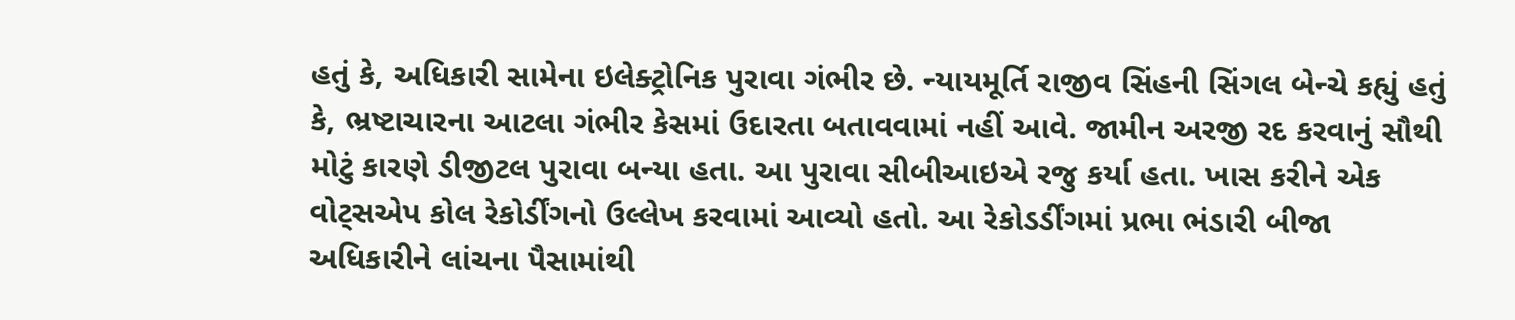હતું કે, અધિકારી સામેના ઇલેક્ટ્રોનિક પુરાવા ગંભીર છે. ન્યાયમૂર્તિ રાજીવ સિંહની સિંગલ બેન્ચે કહ્યું હતું કે, ભ્રષ્ટાચારના આટલા ગંભીર કેસમાં ઉદારતા બતાવવામાં નહીં આવે. જામીન અરજી રદ કરવાનું સૌથી મોટું કારણે ડીજીટલ પુરાવા બન્યા હતા. આ પુરાવા સીબીઆઇએ રજુ કર્યા હતા. ખાસ કરીને એક વોટ્સએપ કોલ રેકોર્ડીંગનો ઉલ્લેખ કરવામાં આવ્યો હતો. આ રેકોડર્ડીંગમાં પ્રભા ભંડારી બીજા અધિકારીને લાંચના પૈસામાંથી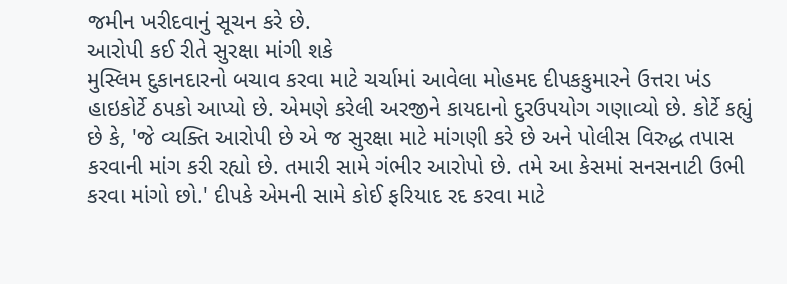જમીન ખરીદવાનું સૂચન કરે છે.
આરોપી કઈ રીતે સુરક્ષા માંગી શકે
મુસ્લિમ દુકાનદારનો બચાવ કરવા માટે ચર્ચામાં આવેલા મોહમદ દીપકકુમારને ઉત્તરા ખંડ હાઇકોર્ટે ઠપકો આપ્યો છે. એમણે કરેલી અરજીને કાયદાનો દુરઉપયોગ ગણાવ્યો છે. કોર્ટે કહ્યું છે કે, 'જે વ્યક્તિ આરોપી છે એ જ સુરક્ષા માટે માંગણી કરે છે અને પોલીસ વિરુદ્ધ તપાસ કરવાની માંગ કરી રહ્યો છે. તમારી સામે ગંભીર આરોપો છે. તમે આ કેસમાં સનસનાટી ઉભી કરવા માંગો છો.' દીપકે એમની સામે કોઈ ફરિયાદ રદ કરવા માટે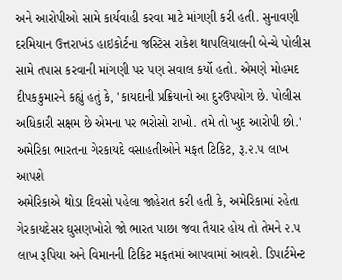અને આરોપીઓ સામે કાર્યવાહી કરવા માટે માંગણી કરી હતી. સુનાવણી દરમિયાન ઉત્તરાખંડ હાઇકોર્ટના જસ્ટિસ રાકેશ થાપલિયાલની બેન્ચે પોલીસ સામે તપાસ કરવાની માંગણી પર પણ સવાલ કર્યો હતો. એમણે મોહમદ દીપકકુમારને કહ્યું હતું કે, 'કાયદાની પ્રક્રિયાનો આ દુરઉપયોગ છે. પોલીસ અધિકારી સક્ષમ છે એમના પર ભરોસો રાખો. તમે તો ખુદ આરોપી છો.'
અમેરિકા ભારતના ગેરકાયદે વસાહતીઓને મફત ટિકિટ, રૂ.૨.૫ લાખ આપશે
અમેરિકાએ થોડા દિવસો પહેલા જાહેરાત કરી હતી કે, અમેરિકામાં રહેતા ગેરકાયદેસર ઘુસણખોરો જો ભારત પાછા જવા તૈયાર હોય તો તેમને ૨.૫ લાખ રૂપિયા અને વિમાનની ટિકિટ મફતમાં આપવામાં આવશે. ડિપાર્ટમેન્ટ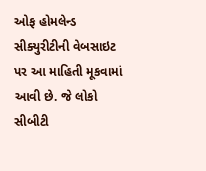ઓફ હોમલેન્ડ સીક્યુરીટીની વેબસાઇટ પર આ માહિતી મૂકવામાં આવી છે. જે લોકો સીબીટી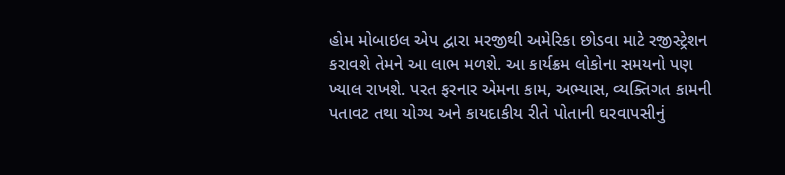હોમ મોબાઇલ એપ દ્વારા મરજીથી અમેરિકા છોડવા માટે રજીસ્ટ્રેશન કરાવશે તેમને આ લાભ મળશે. આ કાર્યક્રમ લોકોના સમયનો પણ ખ્યાલ રાખશે. પરત ફરનાર એમના કામ, અભ્યાસ, વ્યક્તિગત કામની પતાવટ તથા યોગ્ય અને કાયદાકીય રીતે પોતાની ઘરવાપસીનું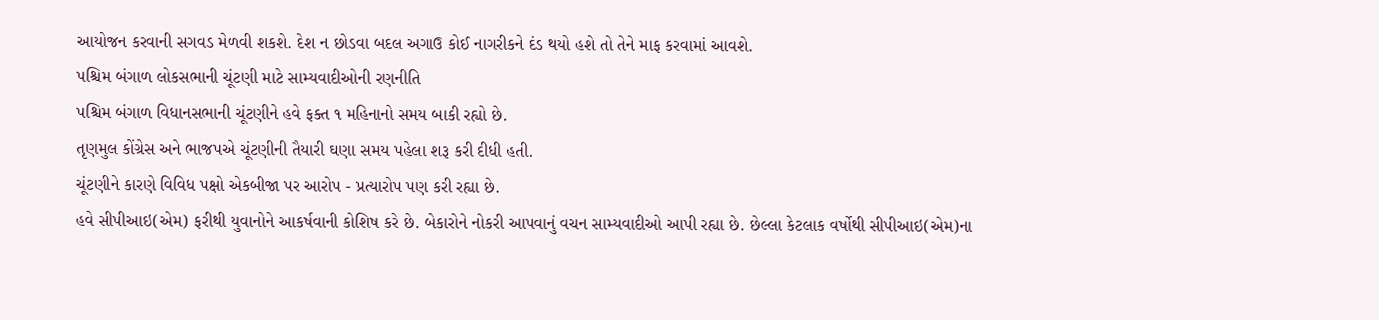આયોજન કરવાની સગવડ મેળવી શકશે. દેશ ન છોડવા બદલ અગાઉ કોઈ નાગરીકને દંડ થયો હશે તો તેને માફ કરવામાં આવશે.
પશ્ચિમ બંગાળ લોકસભાની ચૂંટણી માટે સામ્યવાદીઓની રણનીતિ
પશ્ચિમ બંગાળ વિધાનસભાની ચૂંટણીને હવે ફક્ત ૧ મહિનાનો સમય બાકી રહ્યો છે.
તૃણમુલ કોંગ્રેસ અને ભાજપએ ચૂંટણીની તૈયારી ઘણા સમય પહેલા શરૂ કરી દીધી હતી.
ચૂંટણીને કારણે વિવિધ પક્ષો એકબીજા પર આરોપ - પ્રત્યારોપ પણ કરી રહ્યા છે.
હવે સીપીઆઇ(એમ) ફરીથી યુવાનોને આકર્ષવાની કોશિષ કરે છે. બેકારોને નોકરી આપવાનું વચન સામ્યવાદીઓ આપી રહ્યા છે. છેલ્લા કેટલાક વર્ષોથી સીપીઆઇ(એમ)ના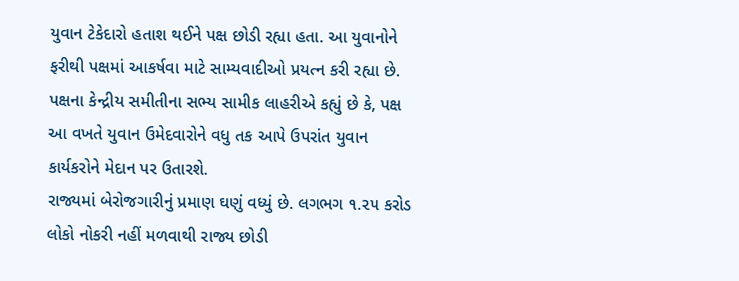યુવાન ટેકેદારો હતાશ થઈને પક્ષ છોડી રહ્યા હતા. આ યુવાનોને ફરીથી પક્ષમાં આકર્ષવા માટે સામ્યવાદીઓ પ્રયત્ન કરી રહ્યા છે.
પક્ષના કેન્દ્રીય સમીતીના સભ્ય સામીક લાહરીએ કહ્યું છે કે, પક્ષ આ વખતે યુવાન ઉમેદવારોને વધુ તક આપે ઉપરાંત યુવાન કાર્યકરોને મેદાન પર ઉતારશે.
રાજ્યમાં બેરોજગારીનું પ્રમાણ ઘણું વધ્યું છે. લગભગ ૧.૨૫ કરોડ લોકો નોકરી નહીં મળવાથી રાજ્ય છોડી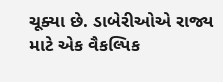ચૂક્યા છે. ડાબેરીઓએ રાજ્ય માટે એક વૈકલ્પિક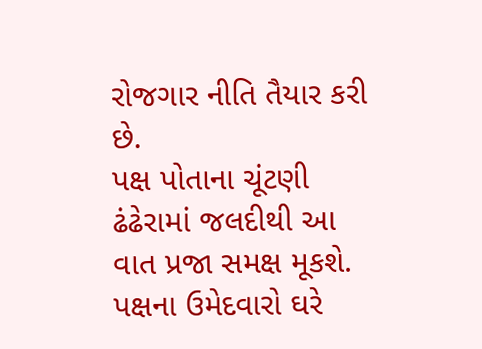રોજગાર નીતિ તૈયાર કરી છે.
પક્ષ પોતાના ચૂંટણી ઢંઢેરામાં જલદીથી આ વાત પ્રજા સમક્ષ મૂકશે. પક્ષના ઉમેદવારો ઘરે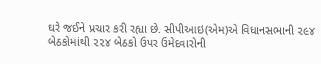ઘરે જઈને પ્રચાર કરી રહ્યા છે. સીપીઆઇ(એમ)એ વિધાનસભાની ૨૯૪ બેઠકોમાંથી ૨૨૪ બેઠકો ઉપર ઉમેદવારોની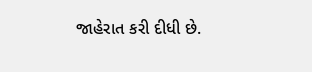જાહેરાત કરી દીધી છે.